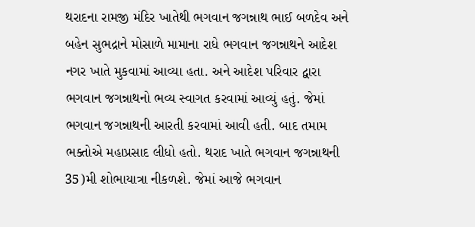થરાદના રામજી મંદિર ખાતેથી ભગવાન જગન્નાથ ભાઈ બળદેવ અને બહેન સુભદ્રાને મોસાળે મામાના રાધે ભગવાન જગન્નાથને આદેશ નગર ખાતે મુકવામાં આવ્યા હતા. અને આદેશ પરિવાર દ્વારા ભગવાન જગન્નાથનો ભવ્ય સ્વાગત કરવામાં આવ્યું હતું. જેમાં ભગવાન જગન્નાથની આરતી કરવામાં આવી હતી. બાદ તમામ ભક્તોએ મહાપ્રસાદ લીધો હતો. થરાદ ખાતે ભગવાન જગન્નાથની 35)મી શોભાયાત્રા નીકળશે. જેમાં આજે ભગવાન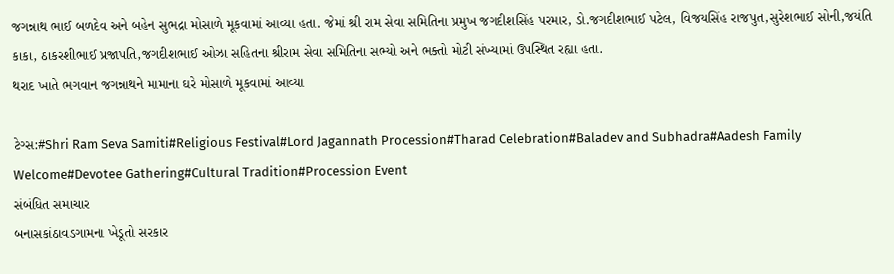જગન્નાથ ભાઈ બળદેવ અને બહેન સુભદ્રા મોસાળે મૂકવામાં આવ્યા હતા. જેમાં શ્રી રામ સેવા સમિતિના પ્રમુખ જગદીશસિંહ પરમાર, ડો.જગદીશભાઈ પટેલ, વિજયસિંહ રાજપુત,સુરેશભાઈ સોની,જયંતિ કાકા, ઠાકરશીભાઈ પ્રજાપતિ,જગદીશભાઈ ઓઝા સહિતના શ્રીરામ સેવા સમિતિના સભ્યો અને ભક્તો મોટી સંખ્યામાં ઉપસ્થિત રહ્યા હતા.
થરાદ ખાતે ભગવાન જગન્નાથને મામાના ઘરે મોસાળે મૂકવામાં આવ્યા

ટેગ્સ:#Shri Ram Seva Samiti#Religious Festival#Lord Jagannath Procession#Tharad Celebration#Baladev and Subhadra#Aadesh Family Welcome#Devotee Gathering#Cultural Tradition#Procession Event
સંબંધિત સમાચાર
બનાસકાંઠાવડગામના ખેડૂતો સરકાર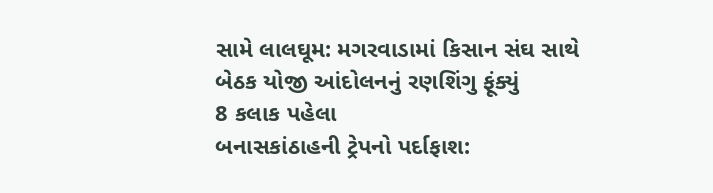સામે લાલઘૂમ: મગરવાડામાં કિસાન સંઘ સાથે બેઠક યોજી આંદોલનનું રણશિંગુ ફૂંક્યું
8 કલાક પહેલા
બનાસકાંઠાહની ટ્રેપનો પર્દાફાશ: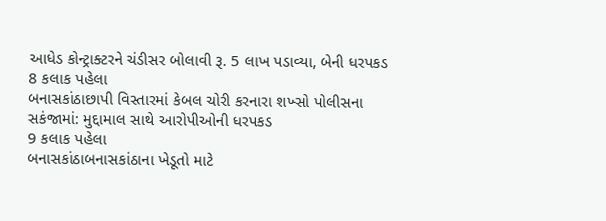આધેડ કોન્ટ્રાક્ટરને ચંડીસર બોલાવી રૂ. 5 લાખ પડાવ્યા, બેની ધરપકડ
8 કલાક પહેલા
બનાસકાંઠાછાપી વિસ્તારમાં કેબલ ચોરી કરનારા શખ્સો પોલીસના સકંજામાં: મુદ્દામાલ સાથે આરોપીઓની ધરપકડ
9 કલાક પહેલા
બનાસકાંઠાબનાસકાંઠાના ખેડૂતો માટે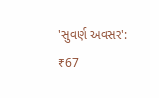'સુવર્ણ અવસર': ₹67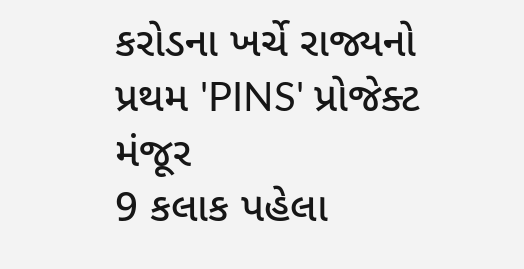કરોડના ખર્ચે રાજ્યનો પ્રથમ 'PINS' પ્રોજેક્ટ મંજૂર
9 કલાક પહેલા